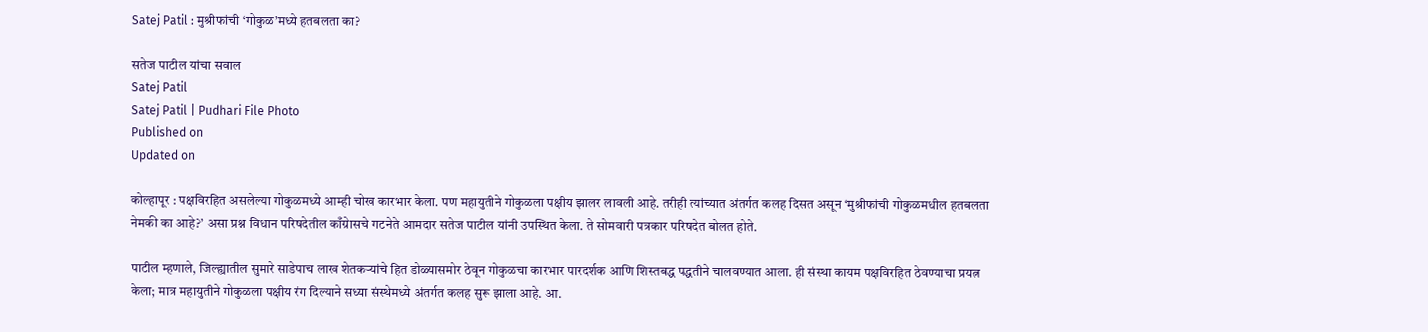Satej Patil : मुश्रीफांची ‌‘गोकुळ‌’मध्ये हतबलता का?

सतेज पाटील यांचा सवाल
Satej Patil
Satej Patil | Pudhari File Photo
Published on
Updated on

कोल्हापूर : पक्षविरहित असलेल्या गोकुळमध्ये आम्ही चोख कारभार केला. पण महायुतीने गोकुळला पक्षीय झालर लावली आहे. तरीही त्यांच्यात अंतर्गत कलह दिसत असून ‌‘मुश्रीफांची गोकुळमधील हतबलता नेमकी का आहे?’ असा प्रश्न विधान परिषदेतील काँग्रेासचे गटनेते आमदार सतेज पाटील यांनी उपस्थित केला. ते सोमवारी पत्रकार परिषदेत बोलत होते.

पाटील म्हणाले, जिल्ह्यातील सुमारे साडेपाच लाख शेतकऱ्यांचे हित डोळ्यासमोर ठेवून गोकुळचा कारभार पारदर्शक आणि शिस्तबद्ध पद्धतीने चालवण्यात आला. ही संस्था कायम पक्षविरहित ठेवण्याचा प्रयत्न केला; मात्र महायुतीने गोकुळला पक्षीय रंग दिल्याने सध्या संस्थेमध्ये अंतर्गत कलह सुरू झाला आहे. आ.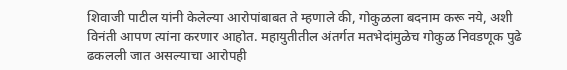शिवाजी पाटील यांनी केलेल्या आरोपांबाबत ते म्हणाले की, गोकुळला बदनाम करू नये, अशी विनंती आपण त्यांना करणार आहोत. महायुतीतील अंतर्गत मतभेदांमुळेच गोकुळ निवडणूक पुढे ढकलली जात असल्याचा आरोपही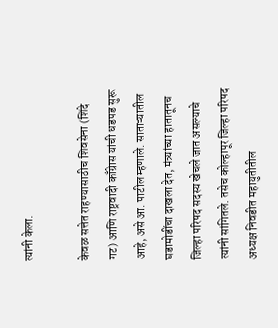त्यांनी केला.

केवळ सत्तेत राहण्यासाठीच शिवसेना (शिंदे गट) आणि राष्ट्रवादी काँग्रेास यांची धडपड सुरू आहे, असे आ. पाटील म्हणाले. साताऱ्यातील घडामोडींचा दाखला देत, मंत्र्यांच्या हातातूनच जिल्हा परिषद सदस्य खेचले जात असल्याचे त्यांनी सांगितले. तसेच कोल्हापूर जिल्हा परिषद अध्यक्ष निवडीत महायुतीतील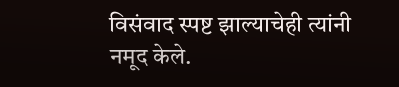विसंवाद स्पष्ट झाल्याचेही त्यांनी नमूद केले.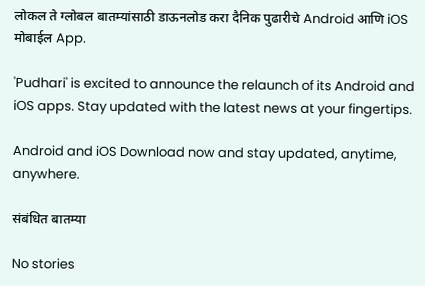लोकल ते ग्लोबल बातम्यांसाठी डाऊनलोड करा दैनिक पुढारीचे Android आणि iOS मोबाईल App.

'Pudhari' is excited to announce the relaunch of its Android and iOS apps. Stay updated with the latest news at your fingertips.

Android and iOS Download now and stay updated, anytime, anywhere.

संबंधित बातम्या

No stories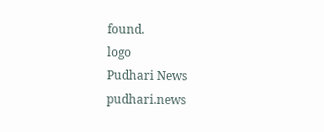found.
logo
Pudhari News
pudhari.news